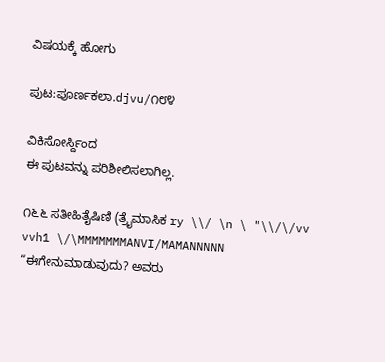ವಿಷಯಕ್ಕೆ ಹೋಗು

ಪುಟ:ಪೂರ್ಣಕಲಾ.djvu/೧೮೪

ವಿಕಿಸೋರ್ಸ್ದಿಂದ
ಈ ಪುಟವನ್ನು ಪರಿಶೀಲಿಸಲಾಗಿಲ್ಲ.

೧೬೬ ಸತೀಹಿತೈಷಿಣಿ (ತ್ರೈಮಾಸಿಕ ry \\/ \n \ "\\/\/vv vvh1 \/\MMMMMMMANVI/MAMANNNNN “ಈಗೇನುಮಾಡುವುದು? ಅವರು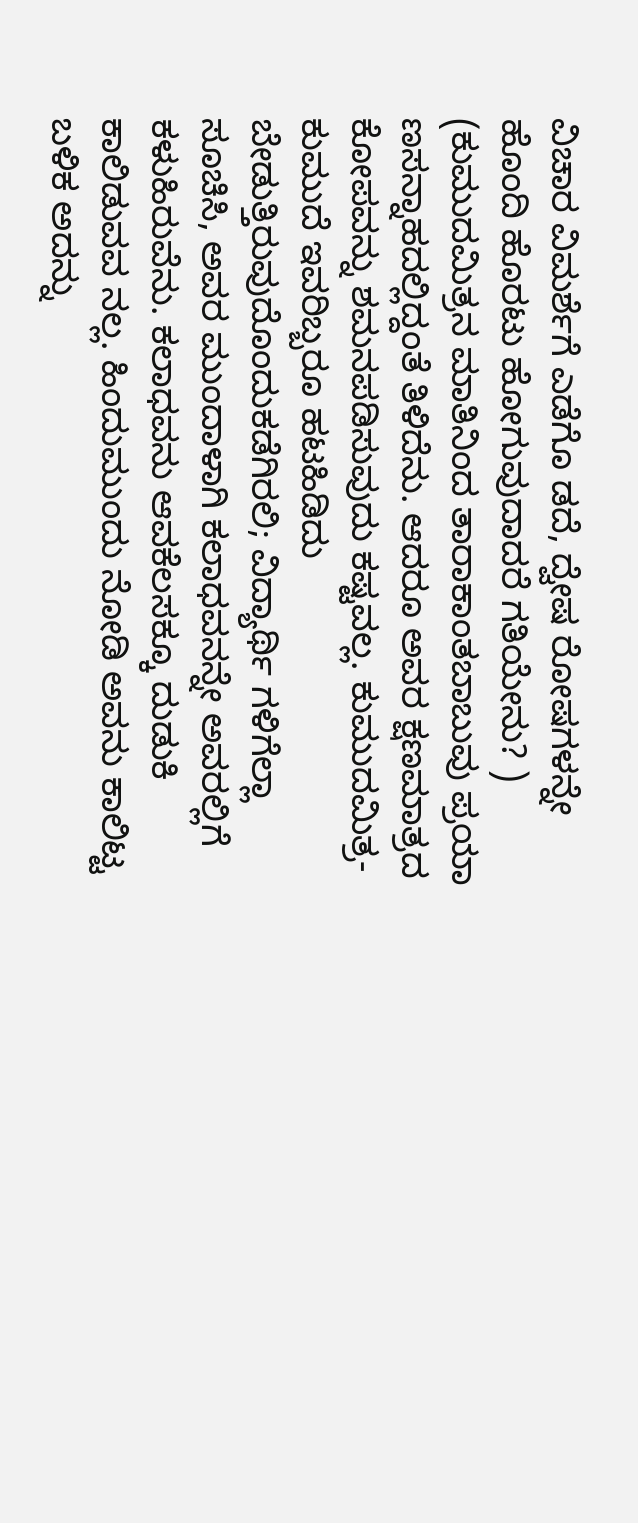ವಿಚಾರ ವಿಮರ್ಶೆಗೆ ಎಡೆಗೊ ಡದೆ, ದ್ವೇಷ ರೋಷಗಳನ್ನೇ ಹೊಂದಿ ಹೊರಟು ಹೋಗುವುದಾದರೆ ಗತಿಯೇನು? ) (ಕುಮುದಮಿತ್ರನ ಮಾತಿನಿಂದ ತಾರಾಕಾಂತಬಾಬುವು ಪ್ರಯಾ ಣಸನ್ನಾಹದಲ್ಲಿದ್ದಂತೆ ತಿಳಿದೆನು. ಆದರೂ ಅವರ ಕ್ಷಣಮಾತ್ರದ ಕೋಪವನ್ನು ಶಮನಪಡಿಸುವುದು ಕಷ್ಟವಲ್ಲ. ಕುಮುದಮಿತ್ರ-ಕುಮುದೆ ಇವರಿಬ್ಬರೂ ಹಟಹಿಡಿದು ಬೇಡುತ್ತಿರುವುದೊಂದುಕಡೆಗಿರಲಿ; ವಿದ್ಯಾರ್ಥಿ ಗಳಿಗೆಲ್ಲಾ ಸೂಚಿಸಿ, ಅವರ ಮುಂದಾಳಾಗಿ ಕಲಾಧವನನ್ನೇ ಅವರಲ್ಲಿಗೆ ಕಳುಹಿರುವೆನು. ಕಲಾಧವನು ಆವಕೆಲಸಕ್ಕೂ ದುಡುಕಿ ಕಾಲಿಡುವವ ನಲ್ಲ. ಹಿಂದುಮುಂದು ನೋಡಿ ಅವನು ಕಾಲಿಟ್ಟ ಬಳಿಕ ಅದನ್ನು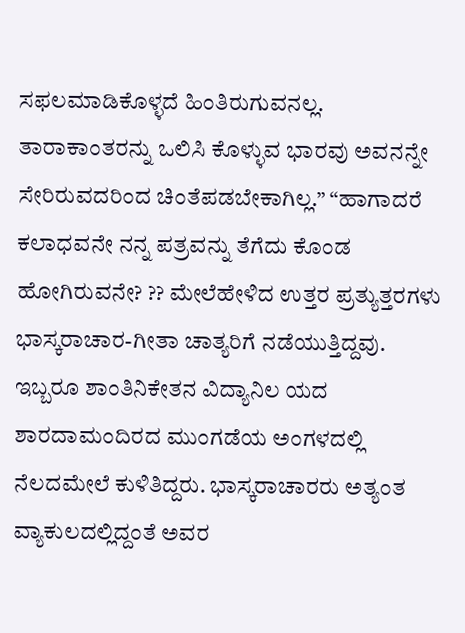ಸಫಲಮಾಡಿಕೊಳ್ಳದೆ ಹಿಂತಿರುಗುವನಲ್ಲ. ತಾರಾಕಾಂತರನ್ನು ಒಲಿಸಿ ಕೊಳ್ಳುವ ಭಾರವು ಅವನನ್ನೇ ಸೇರಿರುವದರಿಂದ ಚಿಂತೆಪಡಬೇಕಾಗಿಲ್ಲ.” “ಹಾಗಾದರೆ ಕಲಾಧವನೇ ನನ್ನ ಪತ್ರವನ್ನು ತೆಗೆದು ಕೊಂಡ ಹೋಗಿರುವನೇ? ?? ಮೇಲೆಹೇಳಿದ ಉತ್ತರ ಪ್ರತ್ಯುತ್ತರಗಳು ಭಾಸ್ಕರಾಚಾರ-ಗೀತಾ ಚಾತ್ಯರಿಗೆ ನಡೆಯುತ್ತಿದ್ದವು. ಇಬ್ಬರೂ ಶಾಂತಿನಿಕೇತನ ವಿದ್ಯಾನಿಲ ಯದ ಶಾರದಾಮಂದಿರದ ಮುಂಗಡೆಯ ಅಂಗಳದಲ್ಲಿ ನೆಲದಮೇಲೆ ಕುಳಿತಿದ್ದರು. ಭಾಸ್ಕರಾಚಾರರು ಅತ್ಯಂತ ವ್ಯಾಕುಲದಲ್ಲಿದ್ದಂತೆ ಅವರ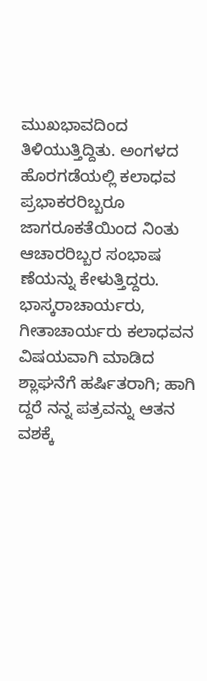ಮುಖಭಾವದಿಂದ ತಿಳಿಯುತ್ತಿದ್ದಿತು. ಅಂಗಳದ ಹೊರಗಡೆಯಲ್ಲಿ ಕಲಾಧವ ಪ್ರಭಾಕರರಿಬ್ಬರೂ ಜಾಗರೂಕತೆಯಿಂದ ನಿಂತು ಆಚಾರರಿಬ್ಬರ ಸಂಭಾಷ ಣೆಯನ್ನು ಕೇಳುತ್ತಿದ್ದರು. ಭಾಸ್ಕರಾಚಾರ್ಯರು, ಗೀತಾಚಾರ್ಯರು ಕಲಾಧವನ ವಿಷಯವಾಗಿ ಮಾಡಿದ ಶ್ಲಾಘನೆಗೆ ಹರ್ಷಿತರಾಗಿ; ಹಾಗಿ ದ್ದರೆ ನನ್ನ ಪತ್ರವನ್ನು ಆತನ ವಶಕ್ಕೆ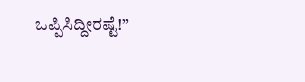ಒಪ್ಪಿಸಿದ್ದೀರಷ್ಟೆ!”